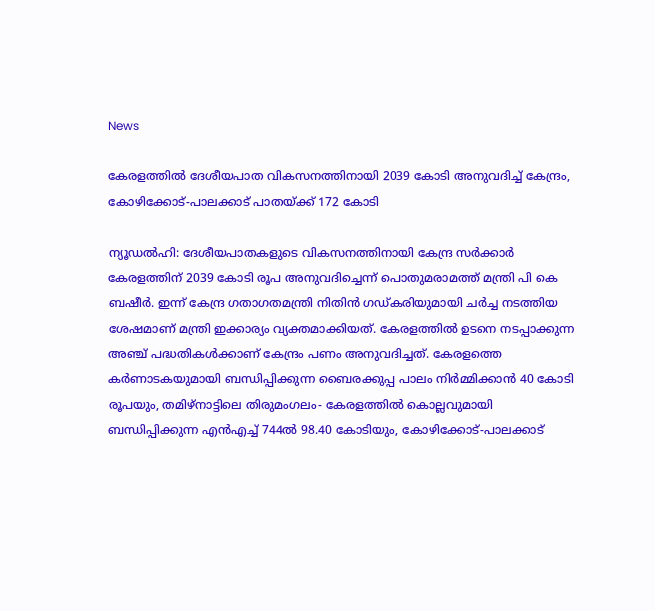News

കേരളത്തിൽ ദേശീയപാത വികസനത്തിനായി 2039 കോടി അനുവദിച്ച് കേന്ദ്രം, കോഴിക്കോട്-പാലക്കാട് പാതയ്‌ക്ക് 172 കോടി

ന്യൂഡൽഹി: ദേശീയപാതകളുടെ വികസനത്തിനായി കേന്ദ്ര സർക്കാർ കേരളത്തിന് 2039 കോടി രൂപ അനുവദിച്ചെന്ന് പൊതുമരാമത്ത് മന്ത്രി പി കെ ബഷീർ. ഇന്ന് കേന്ദ്ര ഗതാഗതമന്ത്രി നിതിൻ ഗ‌ഡ്‌കരിയുമായി ചർച്ച നടത്തിയ ശേഷമാണ് മന്ത്രി ഇക്കാര്യം വ്യക്തമാക്കിയത്. കേരളത്തിൽ ഉടനെ നടപ്പാക്കുന്ന അഞ്ച് പദ്ധതികൾക്കാണ് കേന്ദ്രം പണം അനുവദിച്ചത്. കേരളത്തെ കർണാടകയുമായി ബന്ധിപ്പിക്കുന്ന ബൈരക്കുപ്പ പാലം നിർമ്മിക്കാൻ 40 കോടി രൂപയും, തമിഴ്‌നാട്ടിലെ തിരുമംഗലം- കേരളത്തിൽ കൊല്ലവുമായി ബന്ധിപ്പിക്കുന്ന എൻഎച്ച് 744ൽ 98.40 കോടിയും, കോഴിക്കോട്-പാലക്കാട്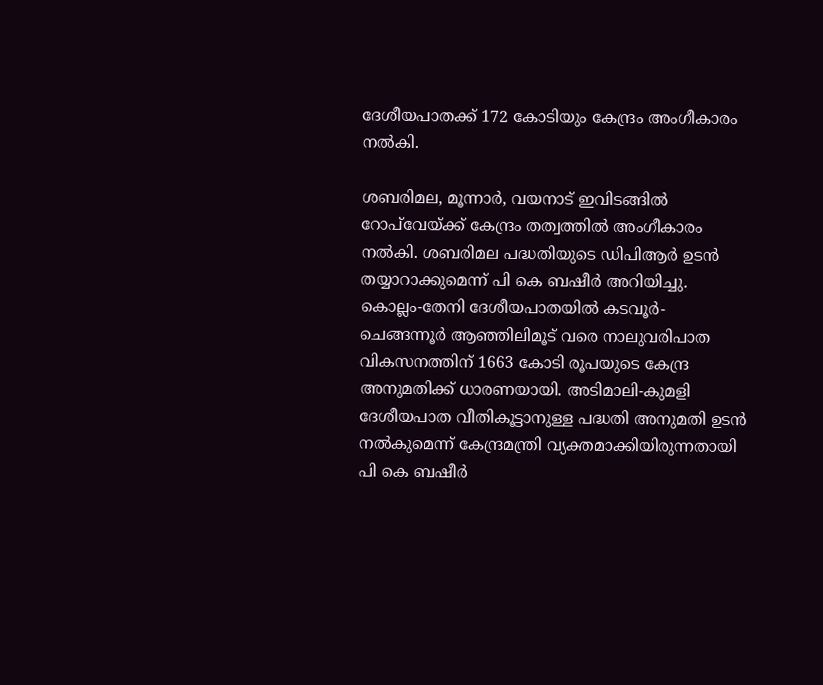ദേശീയപാതക്ക് 172 കോടിയും കേന്ദ്രം അംഗീകാരം നൽകി.

ശബരിമല, മൂന്നാർ, വയനാട് ഇവിടങ്ങിൽ റോപ്‌വേയ്‌ക്ക് കേന്ദ്രം തത്വത്തിൽ അംഗീകാരം നൽകി. ശബരിമല പദ്ധതിയുടെ ഡിപിആർ ഉടൻ തയ്യാറാക്കുമെന്ന് പി കെ ബഷീർ അറിയിച്ചു. കൊല്ലം-തേനി ദേശീയപാതയിൽ കടവൂർ-ചെങ്ങന്നൂർ ആഞ്ഞിലിമൂട് വരെ നാലുവരിപാത വികസനത്തിന് 1663 കോടി രൂപയുടെ കേന്ദ്ര അനുമതിക്ക് ധാരണയായി. അടിമാലി-കുമളി ദേശീയപാത വീതികൂട്ടാനുള്ള പദ്ധതി അനുമതി ഉടൻ നൽകുമെന്ന് കേന്ദ്രമന്ത്രി വ്യക്തമാക്കിയിരുന്നതായി പി കെ ബഷീർ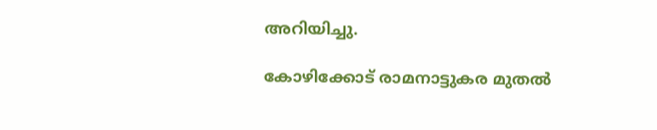അറിയിച്ചു.

കോഴിക്കോട് രാമനാട്ടുകര മുതൽ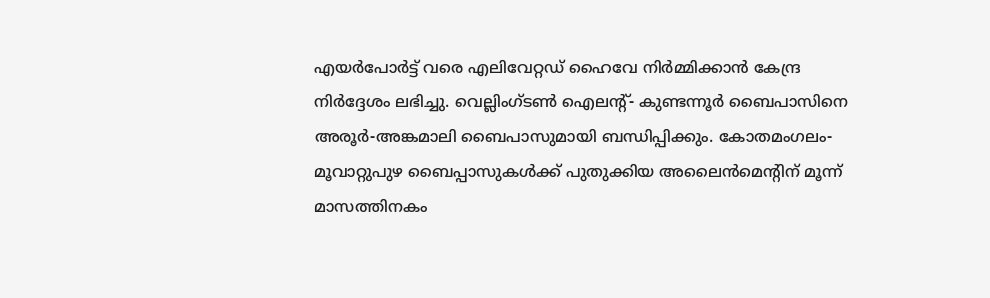എയർപോർട്ട് വരെ എലിവേറ്റഡ് ഹൈവേ നിർമ്മിക്കാൻ കേന്ദ്ര നിർദ്ദേശം ലഭിച്ചു. വെല്ലിംഗ്‌ടൺ ഐലന്റ്- കുണ്ടന്നൂർ ബൈപാസിനെ അരൂർ-അങ്കമാലി ബൈപാസുമായി ബന്ധിപ്പിക്കും. കോതമംഗലം-മൂവാറ്റുപുഴ ബൈപ്പാസുകൾക്ക് പുതുക്കിയ അലൈൻമെന്റിന് മൂന്ന് മാസത്തിനകം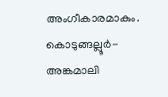അംഗീകാരമാകും. കൊടുങ്ങല്ലൂർ-അങ്കമാലി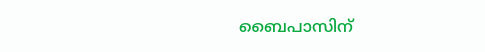ബൈപാസിന്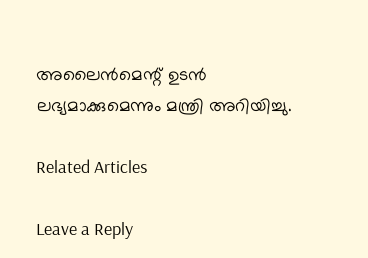അലൈൻമെന്റ് ഉടൻ ലഭ്യമാക്കുമെന്നും മന്ത്രി അറിയിച്ചു.

Related Articles

Leave a Reply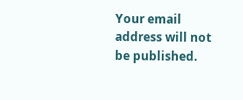Your email address will not be published.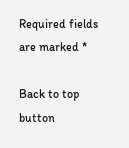Required fields are marked *

Back to top button